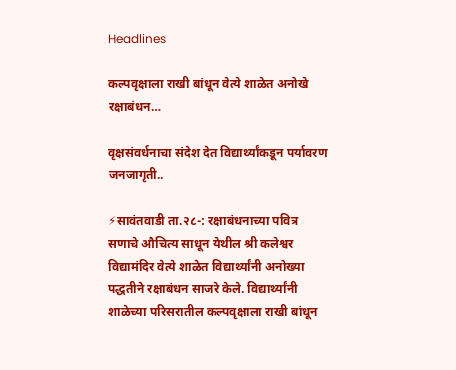Headlines

कल्पवृक्षाला राखी बांधून वेत्ये शाळेत अनोखे रक्षाबंधन…

वृक्षसंवर्धनाचा संदेश देत विद्यार्थ्यांकडून पर्यावरण जनजागृती..

⚡सावंतवाडी ता.२८-: रक्षाबंधनाच्या पवित्र सणाचे औचित्य साधून येथील श्री कलेश्वर विद्यामंदिर वेत्ये शाळेत विद्यार्थ्यांनी अनोख्या पद्धतीने रक्षाबंधन साजरे केले. विद्यार्थ्यांनी शाळेच्या परिसरातील कल्पवृक्षाला राखी बांधून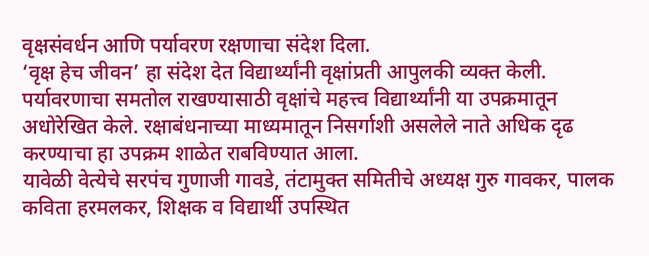वृक्षसंवर्धन आणि पर्यावरण रक्षणाचा संदेश दिला.
‘वृक्ष हेच जीवन’ हा संदेश देत विद्यार्थ्यांनी वृक्षांप्रती आपुलकी व्यक्त केली. पर्यावरणाचा समतोल राखण्यासाठी वृक्षांचे महत्त्व विद्यार्थ्यांनी या उपक्रमातून अधोरेखित केले. रक्षाबंधनाच्या माध्यमातून निसर्गाशी असलेले नाते अधिक दृढ करण्याचा हा उपक्रम शाळेत राबविण्यात आला.
यावेळी वेत्येचे सरपंच गुणाजी गावडे, तंटामुक्त समितीचे अध्यक्ष गुरु गावकर, पालक कविता हरमलकर, शिक्षक व विद्यार्थी उपस्थित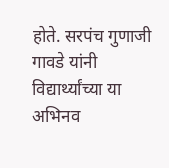होते. सरपंच गुणाजी गावडे यांनी विद्यार्थ्यांच्या या अभिनव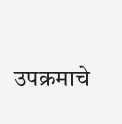उपक्रमाचे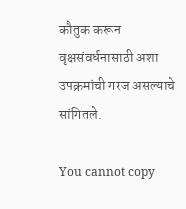कौतुक करून वृक्षसंवर्धनासाठी अशा उपक्रमांची गरज असल्याचे सांगितले.

You cannot copy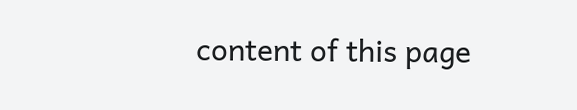content of this page